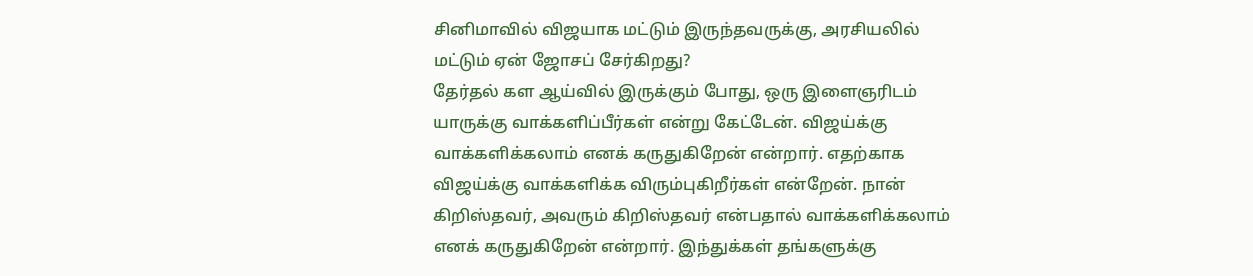சினிமாவில் விஜயாக மட்டும் இருந்தவருக்கு, அரசியலில் மட்டும் ஏன் ஜோசப் சேர்கிறது?
தேர்தல் கள ஆய்வில் இருக்கும் போது, ஒரு இளைஞரிடம் யாருக்கு வாக்களிப்பீர்கள் என்று கேட்டேன். விஜய்க்கு வாக்களிக்கலாம் எனக் கருதுகிறேன் என்றார். எதற்காக விஜய்க்கு வாக்களிக்க விரும்புகிறீர்கள் என்றேன். நான் கிறிஸ்தவர், அவரும் கிறிஸ்தவர் என்பதால் வாக்களிக்கலாம் எனக் கருதுகிறேன் என்றார். இந்துக்கள் தங்களுக்கு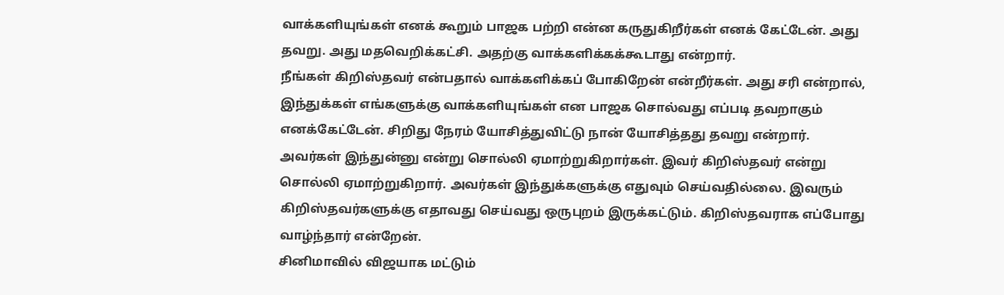வாக்களியுங்கள் எனக் கூறும் பாஜக பற்றி என்ன கருதுகிறீர்கள் எனக் கேட்டேன். அது தவறு. அது மதவெறிக்கட்சி. அதற்கு வாக்களிக்கக்கூடாது என்றார்.
நீங்கள் கிறிஸ்தவர் என்பதால் வாக்களிக்கப் போகிறேன் என்றீர்கள். அது சரி என்றால், இந்துக்கள் எங்களுக்கு வாக்களியுங்கள் என பாஜக சொல்வது எப்படி தவறாகும் எனக்கேட்டேன். சிறிது நேரம் யோசித்துவிட்டு நான் யோசித்தது தவறு என்றார்.
அவர்கள் இந்துன்னு என்று சொல்லி ஏமாற்றுகிறார்கள். இவர் கிறிஸ்தவர் என்று சொல்லி ஏமாற்றுகிறார். அவர்கள் இந்துக்களுக்கு எதுவும் செய்வதில்லை. இவரும் கிறிஸ்தவர்களுக்கு எதாவது செய்வது ஒருபுறம் இருக்கட்டும். கிறிஸ்தவராக எப்போது வாழ்ந்தார் என்றேன்.
சினிமாவில் விஜயாக மட்டும்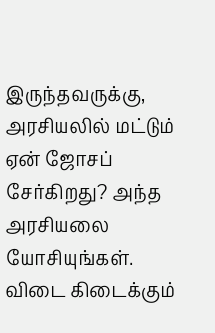இருந்தவருக்கு, அரசியலில் மட்டும் ஏன் ஜோசப் சேர்கிறது? அந்த அரசியலை யோசியுங்கள். விடை கிடைக்கும்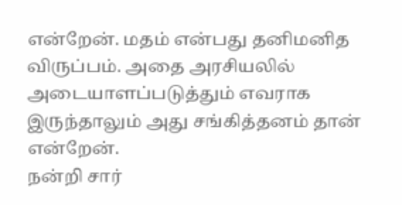என்றேன். மதம் என்பது தனிமனித விருப்பம். அதை அரசியலில் அடையாளப்படுத்தும் எவராக இருந்தாலும் அது சங்கித்தனம் தான் என்றேன்.
நன்றி சார்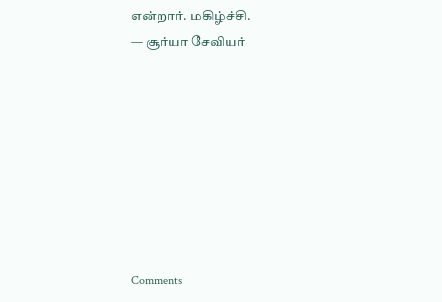என்றார். மகிழ்ச்சி.
— சூர்யா சேவியர்








Comments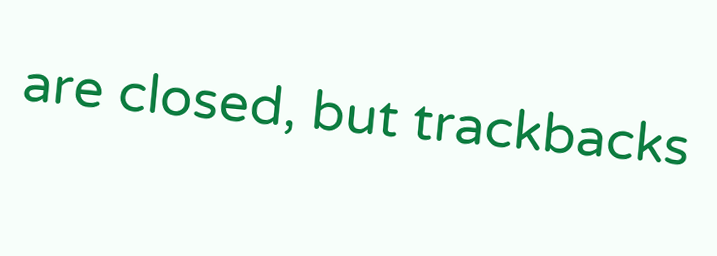are closed, but trackbacks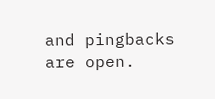and pingbacks are open.